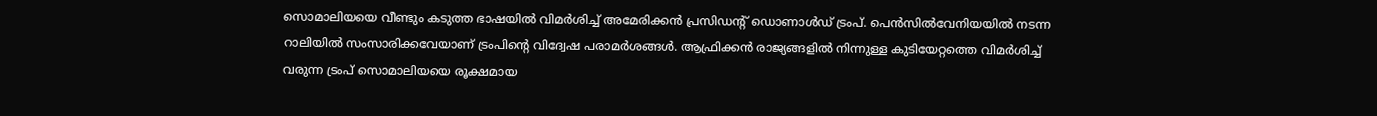സൊമാലിയയെ വീണ്ടും കടുത്ത ഭാഷയിൽ വിമർശിച്ച് അമേരിക്കൻ പ്രസിഡന്റ് ഡൊണാൾഡ് ട്രംപ്. പെൻസിൽവേനിയയിൽ നടന്ന റാലിയിൽ സംസാരിക്കവേയാണ് ട്രംപിന്റെ വിദ്വേഷ പരാമർശങ്ങൾ. ആഫ്രിക്കൻ രാജ്യങ്ങളിൽ നിന്നുള്ള കുടിയേറ്റത്തെ വിമർശിച്ച് വരുന്ന ട്രംപ് സൊമാലിയയെ രൂക്ഷമായ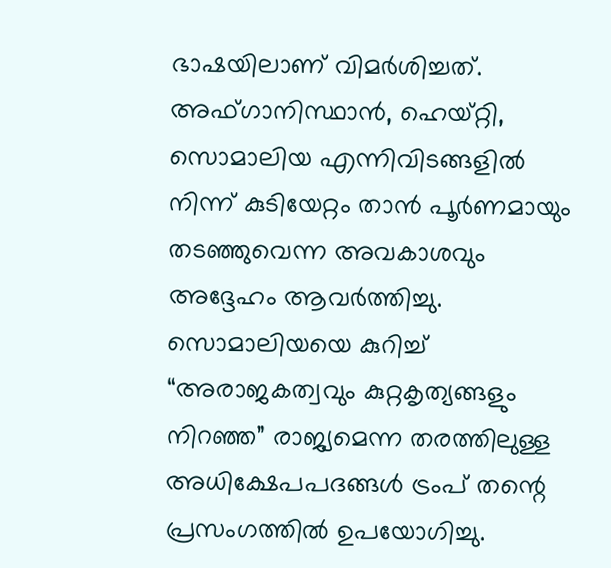ഭാഷയിലാണ് വിമർശിച്ചത്. അഫ്ഗാനിസ്ഥാൻ, ഹെയ്റ്റി, സൊമാലിയ എന്നിവിടങ്ങളിൽ നിന്ന് കുടിയേറ്റം താൻ പൂർണമായും തടഞ്ഞുവെന്ന അവകാശവും അദ്ദേഹം ആവർത്തിച്ചു.
സൊമാലിയയെ കുറിച്ച് “അരാജകത്വവും കുറ്റകൃത്യങ്ങളും നിറഞ്ഞ” രാജ്യമെന്ന തരത്തിലുള്ള അധിക്ഷേപപദങ്ങൾ ട്രംപ് തന്റെ പ്രസംഗത്തിൽ ഉപയോഗിച്ചു.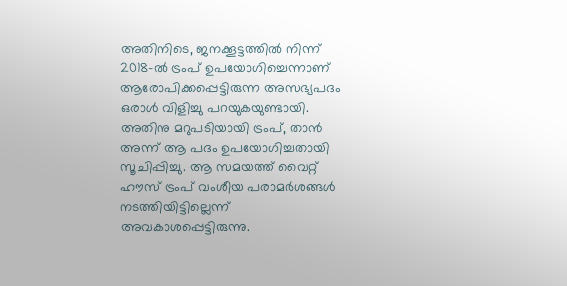അതിനിടെ, ജനക്കൂട്ടത്തിൽ നിന്ന് 2018-ൽ ട്രംപ് ഉപയോഗിച്ചെന്നാണ് ആരോപിക്കപ്പെട്ടിരുന്ന അസഭ്യപദം ഒരാൾ വിളിച്ചു പറയുകയുണ്ടായി. അതിനു മറുപടിയായി ട്രംപ്, താൻ അന്ന് ആ പദം ഉപയോഗിച്ചതായി സൂചിപ്പിച്ചു. ആ സമയത്ത് വൈറ്റ് ഹൗസ് ട്രംപ് വംശീയ പരാമർശങ്ങൾ നടത്തിയിട്ടില്ലെന്ന് അവകാശപ്പെട്ടിരുന്നു.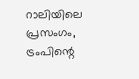റാലിയിലെ പ്രസംഗം, ട്രംപിന്റെ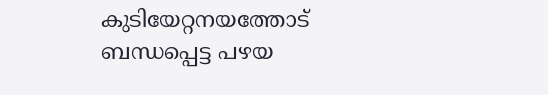കുടിയേറ്റനയത്തോട് ബന്ധപ്പെട്ട പഴയ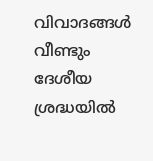വിവാദങ്ങൾ വീണ്ടും ദേശീയ ശ്രദ്ധയിൽ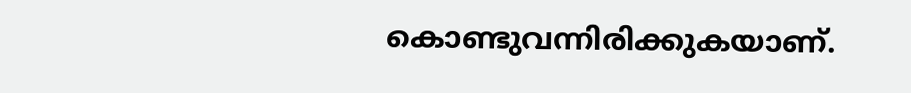കൊണ്ടുവന്നിരിക്കുകയാണ്.